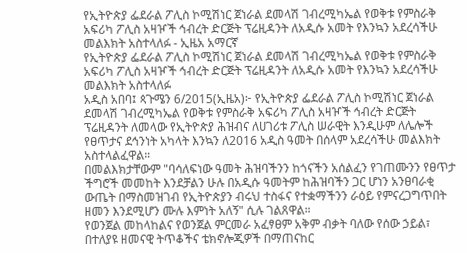የኢትዮጵያ ፌደራል ፖሊስ ኮሚሽነር ጀነራል ደመላሽ ገብረሚካኤል የወቅቱ የምስራቅ አፍሪካ ፖሊስ አዛዦች ኅብረት ድርጅት ፕሬዚዳንት ለአዲሱ አመት የእንኳን አደረሳችሁ መልእክት አስተላለፉ - ኢዜአ አማርኛ
የኢትዮጵያ ፌደራል ፖሊስ ኮሚሽነር ጀነራል ደመላሽ ገብረሚካኤል የወቅቱ የምስራቅ አፍሪካ ፖሊስ አዛዦች ኅብረት ድርጅት ፕሬዚዳንት ለአዲሱ አመት የእንኳን አደረሳችሁ መልእክት አስተላለፉ
አዲስ አበባ፤ ጳጉሜን 6/2015(ኢዜአ)፦ የኢትዮጵያ ፌደራል ፖሊስ ኮሚሽነር ጀነራል ደመላሽ ገብረሚካኤል የወቅቱ የምስራቅ አፍሪካ ፖሊስ አዛዦች ኅብረት ድርጅት ፕሬዚዳንት ለመላው የኢትዮጵያ ሕዝብና ለሀገሪቱ ፖሊስ ሠራዊት እንዲሁም ለሌሎች የፀጥታና ደኅንነት አካላት እንኳን ለ2016 አዲስ ዓመት በሰላም አደረሳችሁ መልእክት አስተላልፈዋል።
በመልእክታቸውም "ባሳለፍነው ዓመት ሕዝባችንን ከጎናችን አሰልፈን የገጠሙንን የፀጥታ ችግሮች መመከት እንደቻልን ሁሉ በአዲሱ ዓመትም ከሕዝባችን ጋር ሆነን አንፀባራቂ ውጤት በማስመዝገብ የኢትዮጵያን ብሩህ ተስፋና የተቋማችንን ራዕይ የምናረጋግጥበት ዘመን እንደሚሆን ሙሉ እምነት አለኝ" ሲሉ ገልጸዋል።
የወንጀል መከላከልና የወንጀል ምርመራ አፈፃፀም አቅም ብቃት ባለው የሰው ኃይል፣ በተለያዩ ዘመናዊ ትጥቆችና ቴክኖሎጂዎች በማጠናከር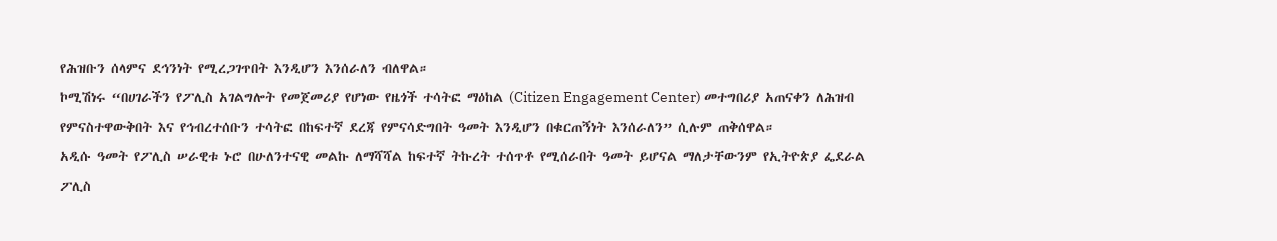የሕዝቡን ሰላምና ደኅንነት የሚረጋገጥበት እንዲሆን እንሰራለን ብለዋል።
ኮሚሽነሩ “በሀገራችን የፖሊስ አገልግሎት የመጀመሪያ የሆነው የዜጎች ተሳትፎ ማዕከል (Citizen Engagement Center) መተግበሪያ አጠናቀን ለሕዝብ የምናስተዋውቅበት እና የኅብረተሰቡን ተሳትፎ በከፍተኛ ደረጃ የምናሳድግበት ዓመት እንዲሆን በቁርጠኝነት እንሰራለን” ሲሉም ጠቅሰዋል።
አዲሱ ዓመት የፖሊስ ሠራዊቱ ኑሮ በሁለንተናዊ መልኩ ለማሻሻል ከፍተኛ ትኩረት ተሰጥቶ የሚሰራበት ዓመት ይሆናል ማለታቸውንም የኢትዮጵያ ፌደራል ፖሊስ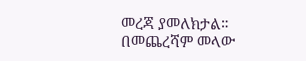መረጃ ያመለክታል።
በመጨረሻም መላው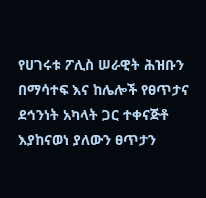የሀገሩቱ ፖሊስ ሠራዊት ሕዝቡን በማሳተፍ እና ከሌሎች የፀጥታና ደኅንነት አካላት ጋር ተቀናጅቶ እያከናወነ ያለውን ፀጥታን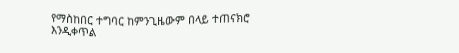የማስከበር ተግባር ከምንጊዜውም በላይ ተጠናክሮ እንዲቀጥል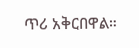ጥሪ አቅርበዋል።